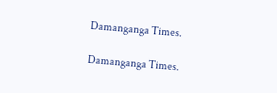Damanganga Times.

Damanganga Times.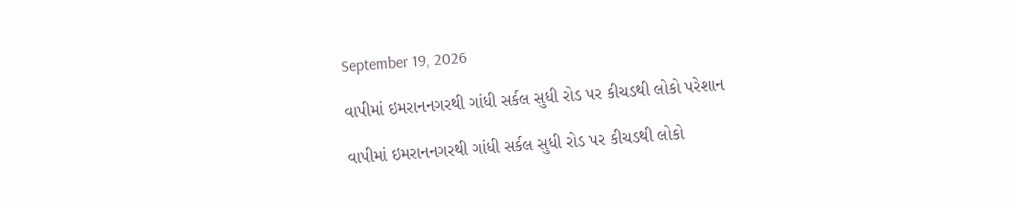September 19, 2026

વાપીમાં ઇમરાનનગરથી ગાંધી સર્કલ સુધી રોડ પર કીચડથી લોકો પરેશાન

વાપીમાં ઇમરાનનગરથી ગાંધી સર્કલ સુધી રોડ પર કીચડથી લોકો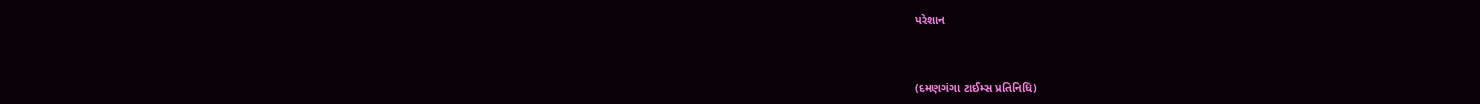પરેશાન


(દમણગંગા ટાઈમ્સ પ્રતિનિધિ)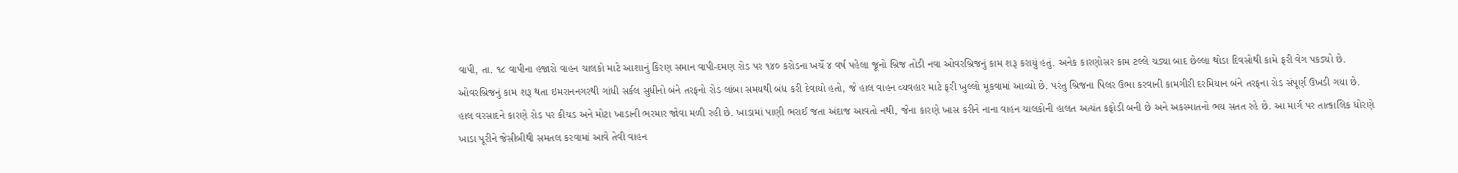વાપી, તા. ૧૮ વાપીના હજારો વાહન ચાલકો માટે આશાનું કિરણ સમાન વાપી-દમણ રોડ પર ૧૪૦ કરોડના ખર્ચે ૪ વર્ષ પહેલા જૂનો બ્રિજ તોડી નવા ઓવરબ્રિજનું કામ શરૂ કરાયું હતું. અનેક કારણોસર કામ ટલ્લે ચડ્યા બાદ છેલ્લા થોડા દિવસોથી કામે ફરી વેગ પકડ્યો છે. ઓવરબ્રિજનું કામ શરૂ થતા ઇમરાનનગરથી ગાંધી સર્કલ સુધીનો બંને તરફનો રોડ લાંબા સમયથી બંધ કરી દેવાયો હતો, જે હાલ વાહન વ્યવહાર માટે ફરી ખુલ્લો મૂકવામાં આવ્યો છે. પરંતુ બ્રિજના પિલર ઉભા કરવાની કામગીરી દરમિયાન બંને તરફના રોડ સંપૂર્ણ ઉખડી ગયા છે. હાલ વરસાદને કારણે રોડ પર કીચડ અને મોટા ખાડાની ભરમાર જોવા મળી રહી છે. ખાડામાં પાણી ભરાઈ જતા અંદાજ આવતો નથી, જેના કારણે ખાસ કરીને નાના વાહન ચાલકોની હાલત અત્યંત કફોડી બની છે અને અકસ્માતનો ભય સતત રહે છે. આ માર્ગ પર તાત્કાલિક ધોરણે ખાડા પૂરીને જેસીબીથી સમતલ કરવામાં આવે તેવી વાહન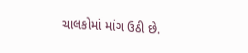ચાલકોમાં માંગ ઉઠી છે.